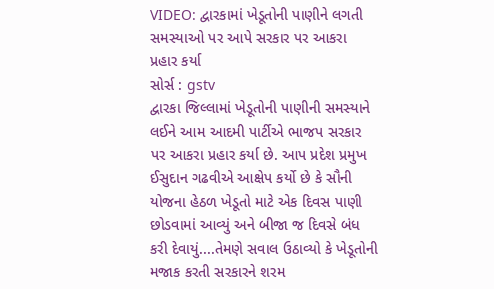VIDEO: દ્વારકામાં ખેડૂતોની પાણીને લગતી સમસ્યાઓ પર આપે સરકાર પર આકરા પ્રહાર કર્યા
સોર્સ : gstv
દ્વારકા જિલ્લામાં ખેડૂતોની પાણીની સમસ્યાને લઈને આમ આદમી પાર્ટીએ ભાજપ સરકાર પર આકરા પ્રહાર કર્યા છે. આપ પ્રદેશ પ્રમુખ ઈસુદાન ગઢવીએ આક્ષેપ કર્યો છે કે સૌની યોજના હેઠળ ખેડૂતો માટે એક દિવસ પાણી છોડવામાં આવ્યું અને બીજા જ દિવસે બંધ કરી દેવાયું....તેમણે સવાલ ઉઠાવ્યો કે ખેડૂતોની મજાક કરતી સરકારને શરમ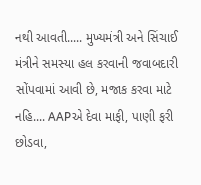નથી આવતી..... મુખ્યમંત્રી અને સિંચાઈ મંત્રીને સમસ્યા હલ કરવાની જવાબદારી સોંપવામાં આવી છે, મજાક કરવા માટે નહિ.... AAPએ દેવા માફી, પાણી ફરી છોડવા,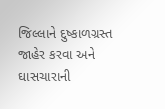જિલ્લાને દુષ્કાળગ્રસ્ત જાહેર કરવા અને ઘાસચારાની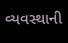વ્યવસ્થાની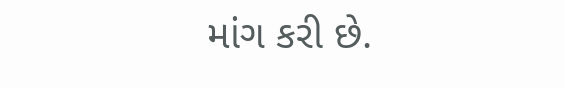માંગ કરી છે.